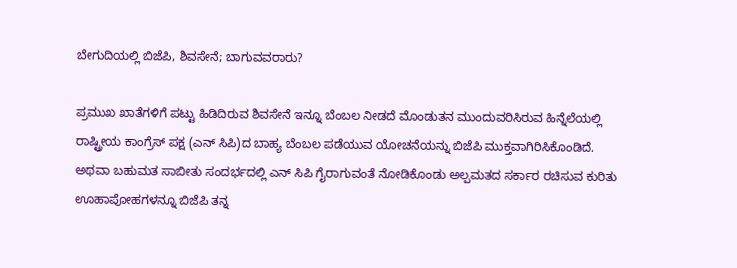ಬೇಗುದಿಯಲ್ಲಿ ಬಿಜೆಪಿ, ಶಿವಸೇನೆ; ಬಾಗುವವರಾರು?

ಪ್ರಮುಖ ಖಾತೆಗಳಿಗೆ ಪಟ್ಟು ಹಿಡಿದಿರುವ ಶಿವಸೇನೆ ಇನ್ನೂ ಬೆಂಬಲ ನೀಡದೆ ಮೊಂಡುತನ ಮುಂದುವರಿಸಿರುವ ಹಿನ್ನೆಲೆಯಲ್ಲಿ ರಾಷ್ಟ್ರೀಯ ಕಾಂಗ್ರೆಸ್ ಪಕ್ಷ (ಎನ್ ಸಿಪಿ)ದ ಬಾಹ್ಯ ಬೆಂಬಲ ಪಡೆಯುವ ಯೋಚನೆಯನ್ನು ಬಿಜೆಪಿ ಮುಕ್ತವಾಗಿರಿಸಿಕೊಂಡಿದೆ. ಅಥವಾ ಬಹುಮತ ಸಾಬೀತು ಸಂದರ್ಭದಲ್ಲಿ ಎನ್ ಸಿಪಿ ಗೈರಾಗುವಂತೆ ನೋಡಿಕೊಂಡು ಅಲ್ಪಮತದ ಸರ್ಕಾರ ರಚಿಸುವ ಕುರಿತು ಊಹಾಪೋಹಗಳನ್ನೂ ಬಿಜೆಪಿ ತನ್ನ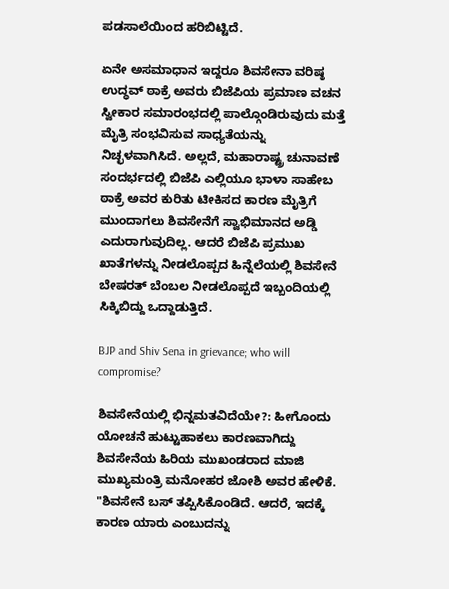ಪಡಸಾಲೆಯಿಂದ ಹರಿಬಿಟ್ಟಿದೆ.

ಏನೇ ಅಸಮಾಧಾನ ಇದ್ದರೂ ಶಿವಸೇನಾ ವರಿಷ್ಠ ಉದ್ಧವ್ ಠಾಕ್ರೆ ಅವರು ಬಿಜೆಪಿಯ ಪ್ರಮಾಣ ವಚನ ಸ್ವೀಕಾರ ಸಮಾರಂಭದಲ್ಲಿ ಪಾಲ್ಗೊಂಡಿರುವುದು ಮತ್ತೆ ಮೈತ್ರಿ ಸಂಭವಿಸುವ ಸಾಧ್ಯತೆಯನ್ನು ನಿಚ್ಛಳವಾಗಿಸಿದೆ. ಅಲ್ಲದೆ, ಮಹಾರಾಷ್ಟ್ರ ಚುನಾವಣೆ ಸಂದರ್ಭದಲ್ಲಿ ಬಿಜೆಪಿ ಎಲ್ಲಿಯೂ ಭಾಳಾ ಸಾಹೇಬ ಠಾಕ್ರೆ ಅವರ ಕುರಿತು ಟೀಕಿಸದ ಕಾರಣ ಮೈತ್ರಿಗೆ ಮುಂದಾಗಲು ಶಿವಸೇನೆಗೆ ಸ್ವಾಭಿಮಾನದ ಅಡ್ಡಿ ಎದುರಾಗುವುದಿಲ್ಲ. ಆದರೆ ಬಿಜೆಪಿ ಪ್ರಮುಖ ಖಾತೆಗಳನ್ನು ನೀಡಲೊಪ್ಪದ ಹಿನ್ನೆಲೆಯಲ್ಲಿ ಶಿವಸೇನೆ ಬೇಷರತ್ ಬೆಂಬಲ ನೀಡಲೊಪ್ಪದೆ ಇಬ್ಬಂದಿಯಲ್ಲಿ ಸಿಕ್ಕಿಬಿದ್ದು ಒದ್ದಾಡುತ್ತಿದೆ.

BJP and Shiv Sena in grievance; who will compromise?

ಶಿವಸೇನೆಯಲ್ಲಿ ಭಿನ್ನಮತವಿದೆಯೇ?: ಹೀಗೊಂದು ಯೋಚನೆ ಹುಟ್ಟುಹಾಕಲು ಕಾರಣವಾಗಿದ್ದು ಶಿವಸೇನೆಯ ಹಿರಿಯ ಮುಖಂಡರಾದ ಮಾಜಿ ಮುಖ್ಯಮಂತ್ರಿ ಮನೋಹರ ಜೋಶಿ ಅವರ ಹೇಳಿಕೆ. "ಶಿವಸೇನೆ ಬಸ್ ತಪ್ಪಿಸಿಕೊಂಡಿದೆ. ಆದರೆ, ಇದಕ್ಕೆ ಕಾರಣ ಯಾರು ಎಂಬುದನ್ನು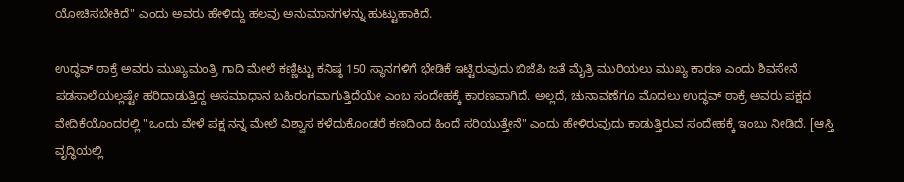ಯೋಚಿಸಬೇಕಿದೆ" ಎಂದು ಅವರು ಹೇಳಿದ್ದು ಹಲವು ಅನುಮಾನಗಳನ್ನು ಹುಟ್ಟುಹಾಕಿದೆ.

ಉದ್ಧವ್ ಠಾಕ್ರೆ ಅವರು ಮುಖ್ಯಮಂತ್ರಿ ಗಾದಿ ಮೇಲೆ ಕಣ್ಣಿಟ್ಟು ಕನಿಷ್ಠ 150 ಸ್ಥಾನಗಳಿಗೆ ಭೇಡಿಕೆ ಇಟ್ಟಿರುವುದು ಬಿಜೆಪಿ ಜತೆ ಮೈತ್ರಿ ಮುರಿಯಲು ಮುಖ್ಯ ಕಾರಣ ಎಂದು ಶಿವಸೇನೆ ಪಡಸಾಲೆಯಲ್ಲಷ್ಟೇ ಹರಿದಾಡುತ್ತಿದ್ದ ಅಸಮಾಧಾನ ಬಹಿರಂಗವಾಗುತ್ತಿದೆಯೇ ಎಂಬ ಸಂದೇಹಕ್ಕೆ ಕಾರಣವಾಗಿದೆ. ಅಲ್ಲದೆ, ಚುನಾವಣೆಗೂ ಮೊದಲು ಉದ್ಧವ್ ಠಾಕ್ರೆ ಅವರು ಪಕ್ಷದ ವೇದಿಕೆಯೊಂದರಲ್ಲಿ "ಒಂದು ವೇಳೆ ಪಕ್ಷ ನನ್ನ ಮೇಲೆ ವಿಶ್ವಾಸ ಕಳೆದುಕೊಂಡರೆ ಕಣದಿಂದ ಹಿಂದೆ ಸರಿಯುತ್ತೇನೆ" ಎಂದು ಹೇಳಿರುವುದು ಕಾಡುತ್ತಿರುವ ಸಂದೇಹಕ್ಕೆ ಇಂಬು ನೀಡಿದೆ. [ಆಸ್ತಿ ವೃದ್ಧಿಯಲ್ಲಿ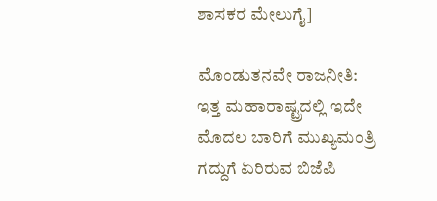ಶಾಸಕರ ಮೇಲುಗೈ]

ಮೊಂಡುತನವೇ ರಾಜನೀತಿ: ಇತ್ತ ಮಹಾರಾಷ್ಟ್ರದಲ್ಲಿ ಇದೇ ಮೊದಲ ಬಾರಿಗೆ ಮುಖ್ಯಮಂತ್ರಿ ಗದ್ದುಗೆ ಏರಿರುವ ಬಿಜೆಪಿ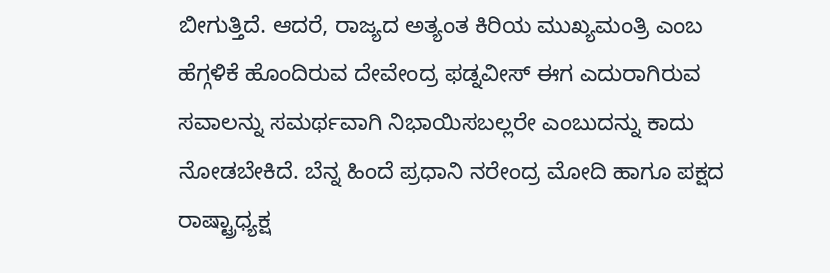ಬೀಗುತ್ತಿದೆ. ಆದರೆ, ರಾಜ್ಯದ ಅತ್ಯಂತ ಕಿರಿಯ ಮುಖ್ಯಮಂತ್ರಿ ಎಂಬ ಹೆಗ್ಗಳಿಕೆ ಹೊಂದಿರುವ ದೇವೇಂದ್ರ ಫಡ್ನವೀಸ್ ಈಗ ಎದುರಾಗಿರುವ ಸವಾಲನ್ನು ಸಮರ್ಥವಾಗಿ ನಿಭಾಯಿಸಬಲ್ಲರೇ ಎಂಬುದನ್ನು ಕಾದು ನೋಡಬೇಕಿದೆ. ಬೆನ್ನ ಹಿಂದೆ ಪ್ರಧಾನಿ ನರೇಂದ್ರ ಮೋದಿ ಹಾಗೂ ಪಕ್ಷದ ರಾಷ್ಟ್ರಾಧ್ಯಕ್ಷ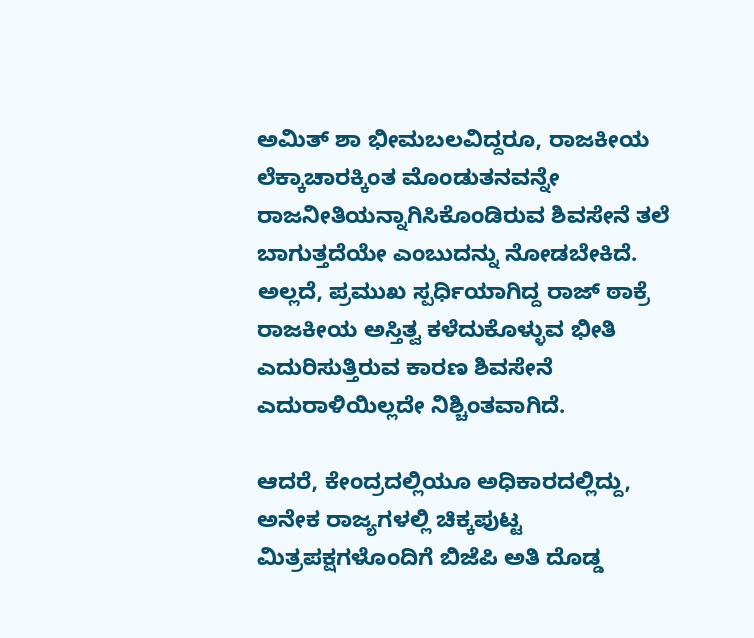ಅಮಿತ್ ಶಾ ಭೀಮಬಲವಿದ್ದರೂ, ರಾಜಕೀಯ ಲೆಕ್ಕಾಚಾರಕ್ಕಿಂತ ಮೊಂಡುತನವನ್ನೇ ರಾಜನೀತಿಯನ್ನಾಗಿಸಿಕೊಂಡಿರುವ ಶಿವಸೇನೆ ತಲೆ ಬಾಗುತ್ತದೆಯೇ ಎಂಬುದನ್ನು ನೋಡಬೇಕಿದೆ. ಅಲ್ಲದೆ, ಪ್ರಮುಖ ಸ್ಪರ್ಧಿಯಾಗಿದ್ದ ರಾಜ್ ಠಾಕ್ರೆ ರಾಜಕೀಯ ಅಸ್ತಿತ್ವ ಕಳೆದುಕೊಳ್ಳುವ ಭೀತಿ ಎದುರಿಸುತ್ತಿರುವ ಕಾರಣ ಶಿವಸೇನೆ ಎದುರಾಳಿಯಿಲ್ಲದೇ ನಿಶ್ಚಿಂತವಾಗಿದೆ.

ಆದರೆ, ಕೇಂದ್ರದಲ್ಲಿಯೂ ಅಧಿಕಾರದಲ್ಲಿದ್ದು, ಅನೇಕ ರಾಜ್ಯಗಳಲ್ಲಿ ಚಿಕ್ಕಪುಟ್ಟ ಮಿತ್ರಪಕ್ಷಗಳೊಂದಿಗೆ ಬಿಜೆಪಿ ಅತಿ ದೊಡ್ಡ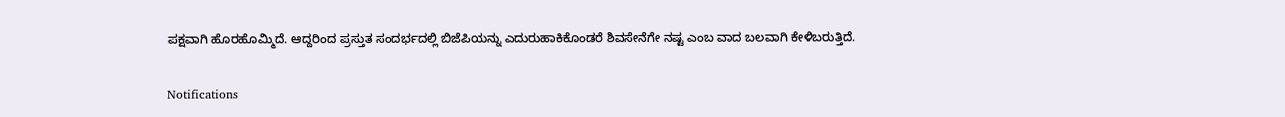ಪಕ್ಷವಾಗಿ ಹೊರಹೊಮ್ಮಿದೆ. ಆದ್ದರಿಂದ ಪ್ರಸ್ತುತ ಸಂದರ್ಭದಲ್ಲಿ ಬಿಜೆಪಿಯನ್ನು ಎದುರುಹಾಕಿಕೊಂಡರೆ ಶಿವಸೇನೆಗೇ ನಷ್ಟ ಎಂಬ ವಾದ ಬಲವಾಗಿ ಕೇಳಿಬರುತ್ತಿದೆ.

Notifications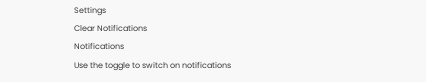Settings
Clear Notifications
Notifications
Use the toggle to switch on notifications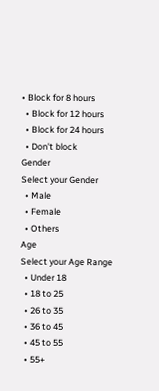• Block for 8 hours
  • Block for 12 hours
  • Block for 24 hours
  • Don't block
Gender
Select your Gender
  • Male
  • Female
  • Others
Age
Select your Age Range
  • Under 18
  • 18 to 25
  • 26 to 35
  • 36 to 45
  • 45 to 55
  • 55+